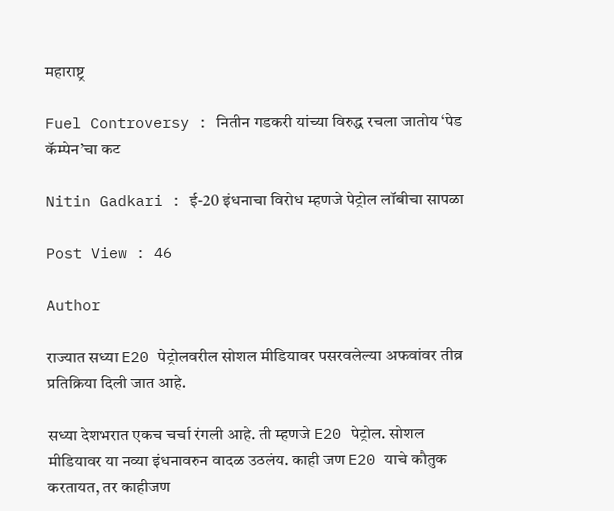महाराष्ट्र

Fuel Controversy : नितीन गडकरी यांच्या विरुद्ध रचला जातोय ‘पेड कॅम्पेन’चा कट

Nitin Gadkari : ई-20 इंधनाचा विरोध म्हणजे पेट्रोल लॉबीचा सापळा

Post View : 46

Author

राज्यात सध्या E20 पेट्रोलवरील सोशल मीडियावर पसरवलेल्या अफवांवर तीव्र प्रतिक्रिया दिली जात आहे.

सध्या देशभरात एकच चर्चा रंगली आहे. ती म्हणजे E20 पेट्रोल. सोशल मीडियावर या नव्या इंधनावरुन वादळ उठलंय. काही जण E20 याचे कौतुक करतायत, तर काहीजण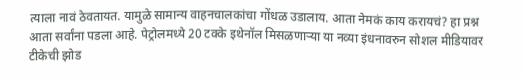त्याला नावं ठेवतायत. यामुळे सामान्य वाहनचालकांचा गोंधळ उडालाय. आता नेमकं काय करायचं? हा प्रश्न आता सर्वांना पडला आहे. पेट्रोलमध्ये 20 टक्के इथेनॉल मिसळणाऱ्या या नव्या इंधनावरुन सोशल मीडियावर टीकेची झोड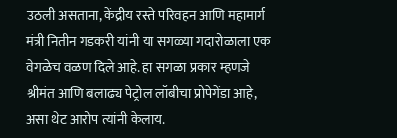उठली असताना, केंद्रीय रस्ते परिवहन आणि महामार्ग मंत्री नितीन गडकरी यांनी या सगळ्या गदारोळाला एक वेगळेच वळण दिले आहे. हा सगळा प्रकार म्हणजे श्रीमंत आणि बलाढ्य पेट्रोल लॉबीचा प्रोपेगेंडा आहे, असा थेट आरोप त्यांनी केलाय.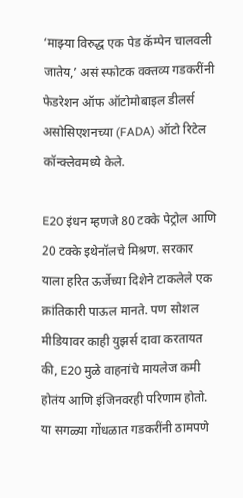‘माझ्या विरुद्ध एक पेड कॅम्पेन चालवली जातेय,’ असं स्फोटक वक्तव्य गडकरींनी फेडरेशन ऑफ ऑटोमोबाइल डीलर्स असोसिएशनच्या (FADA) ऑटो रिटेल कॉन्क्लेवमध्ये केले.

E20 इंधन म्हणजे 80 टक्के पेट्रोल आणि 20 टक्के इथेनॉलचे मिश्रण. सरकार याला हरित ऊर्जेच्या दिशेने टाकलेले एक क्रांतिकारी पाऊल मानते. पण सोशल मीडियावर काही युझर्स दावा करतायत की, E20 मुळे वाहनांचे मायलेज कमी होतंय आणि इंजिनवरही परिणाम होतो. या सगळ्या गोंधळात गडकरींनी ठामपणे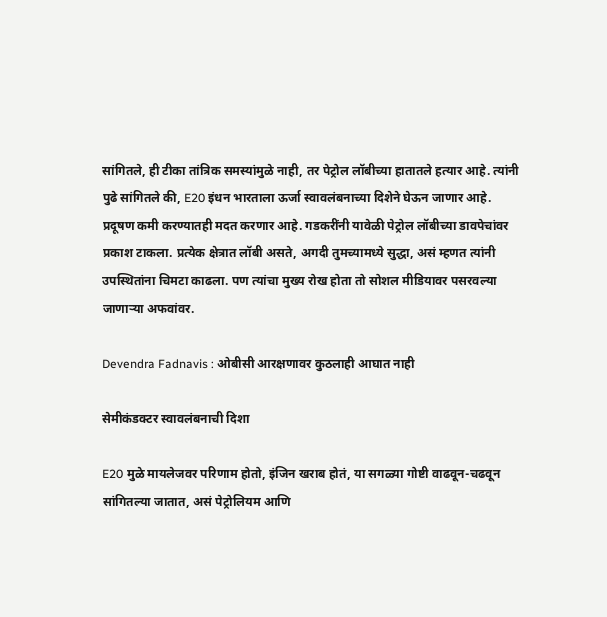सांगितले, ही टीका तांत्रिक समस्यांमुळे नाही, तर पेट्रोल लॉबीच्या हातातले हत्यार आहे. त्यांनी पुढे सांगितले की, E20 इंधन भारताला ऊर्जा स्वावलंबनाच्या दिशेने घेऊन जाणार आहे. प्रदूषण कमी करण्यातही मदत करणार आहे. गडकरींनी यावेळी पेट्रोल लॉबीच्या डावपेचांवर प्रकाश टाकला. प्रत्येक क्षेत्रात लॉबी असते, अगदी तुमच्यामध्ये सुद्धा, असं म्हणत त्यांनी उपस्थितांना चिमटा काढला. पण त्यांचा मुख्य रोख होता तो सोशल मीडियावर पसरवल्या जाणाऱ्या अफवांवर.

Devendra Fadnavis : ओबीसी आरक्षणावर कुठलाही आघात नाही

सेमीकंडक्टर स्वावलंबनाची दिशा

E20 मुळे मायलेजवर परिणाम होतो, इंजिन खराब होतं, या सगळ्या गोष्टी वाढवून-चढवून सांगितल्या जातात, असं पेट्रोलियम आणि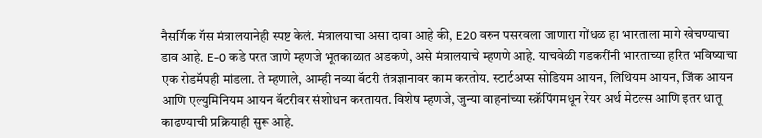नैसर्गिक गॅस मंत्रालयानेही स्पष्ट केलं. मंत्रालयाचा असा दावा आहे की, E20 वरुन पसरवला जाणारा गोंधळ हा भारताला मागे खेचण्याचा डाव आहे. E-0 कडे परत जाणे म्हणजे भूतकाळात अडकणे, असे मंत्रालयाचे म्हणणे आहे. याचवेळी गडकरींनी भारताच्या हरित भविष्याचा एक रोडमॅपही मांडला. ते म्हणाले, आम्ही नव्या बॅटरी तंत्रज्ञानावर काम करतोय. स्टार्टअप्स सोडियम आयन, लिथियम आयन, जिंक आयन आणि एल्युमिनियम आयन बॅटरीवर संशोधन करतायत. विशेष म्हणजे, जुन्या वाहनांच्या स्क्रॅपिंगमधून रेयर अर्थ मेटल्स आणि इतर धातू काढण्याची प्रक्रियाही सुरू आहे.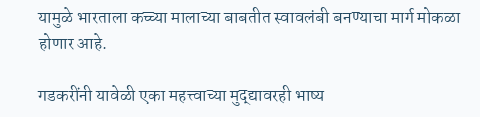यामुळे भारताला कच्च्या मालाच्या बाबतीत स्वावलंबी बनण्याचा मार्ग मोकळा होणार आहे.

गडकरींनी यावेळी एका महत्त्वाच्या मुद्द्यावरही भाष्य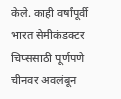केले. काही वर्षांपूर्वी भारत सेमीकंडक्टर चिप्ससाठी पूर्णपणे चीनवर अवलंबून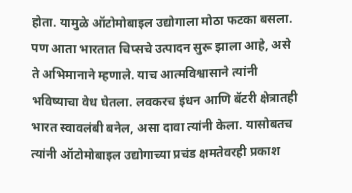होता. यामुळे ऑटोमोबाइल उद्योगाला मोठा फटका बसला. पण आता भारतात चिप्सचे उत्पादन सुरू झाला आहे, असे ते अभिमानाने म्हणाले. याच आत्मविश्वासाने त्यांनी भविष्याचा वेध घेतला. लवकरच इंधन आणि बॅटरी क्षेत्रातही भारत स्वावलंबी बनेल, असा दावा त्यांनी केला. यासोबतच त्यांनी ऑटोमोबाइल उद्योगाच्या प्रचंड क्षमतेवरही प्रकाश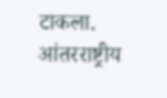टाकला. आंतरराष्ट्रीय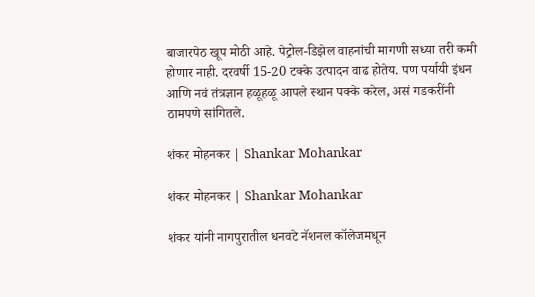बाजारपेठ खूप मोठी आहे. पेट्रोल-डिझेल वाहनांची मागणी सध्या तरी कमी होणार नाही. दरवर्षी 15-20 टक्के उत्पादन वाढ होतेय. पण पर्यायी इंधन आणि नवं तंत्रज्ञान हळूहळू आपले स्थान पक्के करेल, असं गडकरींनी ठामपणे सांगितले.

शंकर मोहनकर | Shankar Mohankar

शंकर मोहनकर | Shankar Mohankar

शंकर यांनी नागपुरातील धनवटे नॅशनल कॉलेजमधून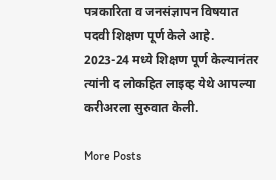पत्रकारिता व जनसंज्ञापन विषयात पदवी शिक्षण पूर्ण केले आहे. 2023-24 मध्ये शिक्षण पूर्ण केल्यानंतर त्यांनी द लोकहित लाइव्ह येथे आपल्या करीअरला सुरुवात केली.

More Posts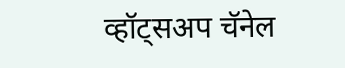व्हॉट्सअप चॅनेल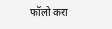फॉलो करा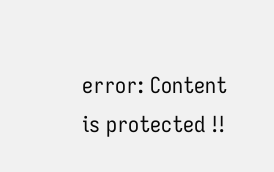error: Content is protected !!